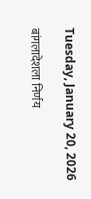Tuesday, January 20, 2026

बांगलादेशला निर्णय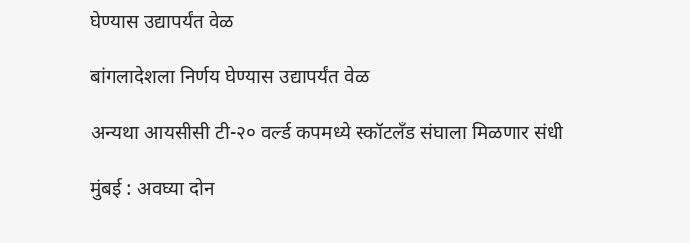घेण्यास उद्यापर्यंत वेळ

बांगलादेशला निर्णय घेण्यास उद्यापर्यंत वेळ

अन्यथा आयसीसी टी-२० वर्ल्ड कपमध्ये स्कॉटलँड संघाला मिळणार संधी

मुंबई : अवघ्या दोन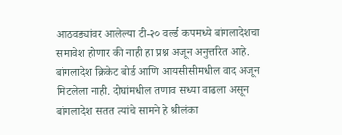आठवड्यांवर आलेल्या टी-२० वर्ल्ड कपमध्ये बांगलादेशचा समावेश होणार की नाही हा प्रश्न अजून अनुत्तरित आहे. बांगलादेश क्रिकेट बोर्ड आणि आयसीसीमधील वाद अजून मिटलेला नाही. दोघांमधील तणाव सध्या वाढला असून बांगलादेश सतत त्यांचे सामने हे श्रीलंका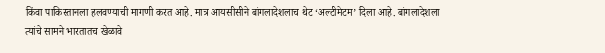किंवा पाकिस्तानला हलवण्याची मागणी करत आहे. मात्र आयसीसीने बांगलादेशलाच थेट ‘अल्टीमेटम’ दिला आहे. बांगलादेशला त्यांचे सामने भारतातच खेळावे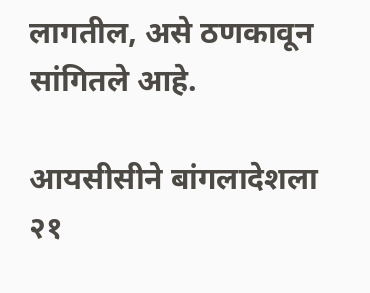लागतील, असे ठणकावून सांगितले आहे.

आयसीसीने बांगलादेशला २१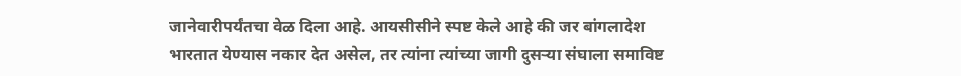जानेवारीपर्यंतचा वेळ दिला आहे. आयसीसीने स्पष्ट केले आहे की जर बांगलादेश भारतात येण्यास नकार देत असेल, तर त्यांना त्यांच्या जागी दुसऱ्या संघाला समाविष्ट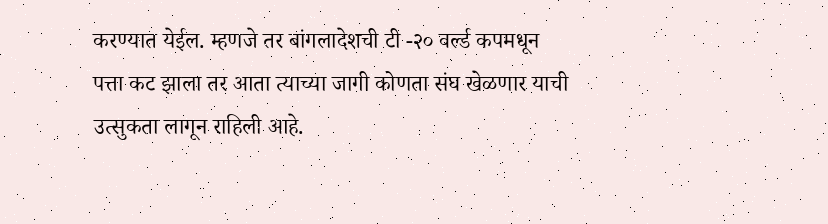करण्यात येईल. म्हणजे तर बांगलादेशची टी -२० वर्ल्ड कपमधून पत्ता कट झाला तर आता त्याच्या जागी कोणता संघ खेळणार याची उत्सुकता लागून राहिली आहे.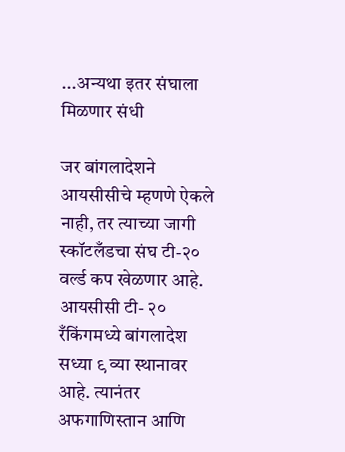...अन्यथा इतर संघाला मिळणार संधी

जर बांगलादेशने आयसीसीचे म्हणणे ऐकले नाही, तर त्याच्या जागी स्कॉटलँडचा संघ टी-२० वर्ल्ड कप खेळणार आहे. आयसीसी टी- २० रँकिंगमध्ये बांगलादेश सध्या ९ व्या स्थानावर आहे. त्यानंतर अफगाणिस्तान आणि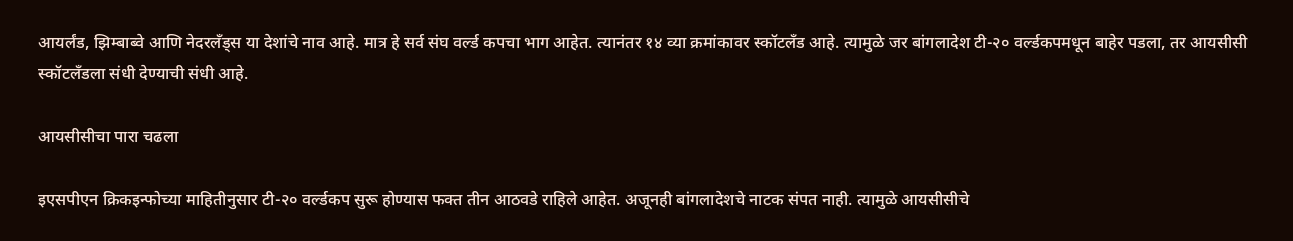आयर्लंड, झिम्बाब्वे आणि नेदरलँड्स या देशांचे नाव आहे. मात्र हे सर्व संघ वर्ल्ड कपचा भाग आहेत. त्यानंतर १४ व्या क्रमांकावर स्कॉटलँड आहे. त्यामुळे जर बांगलादेश टी-२० वर्ल्डकपमधून बाहेर पडला, तर आयसीसी स्कॉटलँडला संधी देण्याची संधी आहे.

आयसीसीचा पारा चढला

इएसपीएन क्रिकइन्फोच्या माहितीनुसार टी-२० वर्ल्डकप सुरू होण्यास फक्त तीन आठवडे राहिले आहेत. अजूनही बांगलादेशचे नाटक संपत नाही. त्यामुळे आयसीसीचे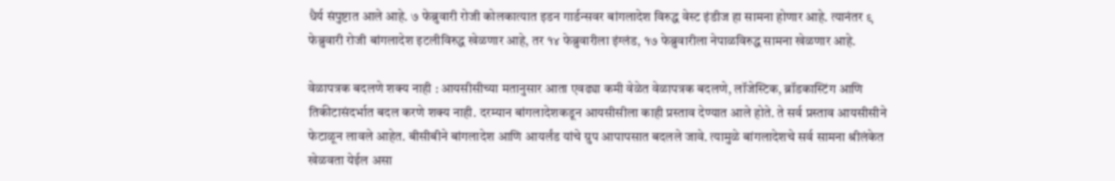धैर्य संपुष्टात आले आहे. ७ फेब्रुवारी रोजी कोलकात्यात इडन गार्डन्सवर बांगलादेश विरुद्ध वेस्ट इंडीज हा सामना होणार आहे. त्यानंतर ९ फेब्रुवारी रोजी बांगलादेश इटलीविरुद्ध खेळणार आहे, तर १४ फेब्रुवारीला इंग्लंड, १७ फेब्रुवारीला नेपाळविरुद्ध सामना खेळणार आहे.

वेळापत्रक बदलणे शक्य नाही : आयसीसीच्या मतानुसार आता एवढ्या कमी वेळेत वेळापत्रक बदलणे, लॉजेस्टिक, ब्रॉडकास्टिंग आणि तिकीटासंदर्भात बदल करणे शक्य नाही. दरम्यान बांगलादेशकडून आयसीसीला काही प्रस्ताव देण्यात आले होते. ते सर्व प्रस्ताव आयसीसीने फेटाळून लावले आहेत. बीसीबीने बांगलादेश आणि आयर्लंड यांचे ग्रुप आपापसात बदलले जावे. त्यामुळे बांगलादेशचे सर्व सामना श्रीलंकेत खेळवता येईल असा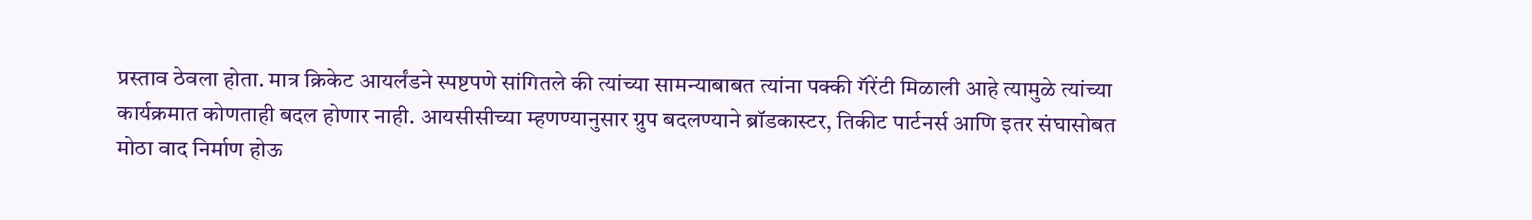प्रस्ताव ठेवला होता. मात्र क्रिकेट आयर्लंडने स्पष्टपणे सांगितले की त्यांच्या सामन्याबाबत त्यांना पक्की गॅरेंटी मिळाली आहे त्यामुळे त्यांच्या कार्यक्रमात कोणताही बदल होणार नाही. आयसीसीच्या म्हणण्यानुसार ग्रुप बदलण्याने ब्रॉडकास्टर, तिकीट पार्टनर्स आणि इतर संघासोबत मोठा वाद निर्माण होऊ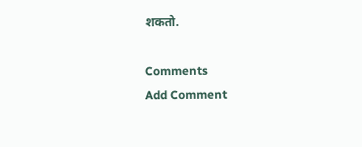शकतो.

Comments
Add Comment